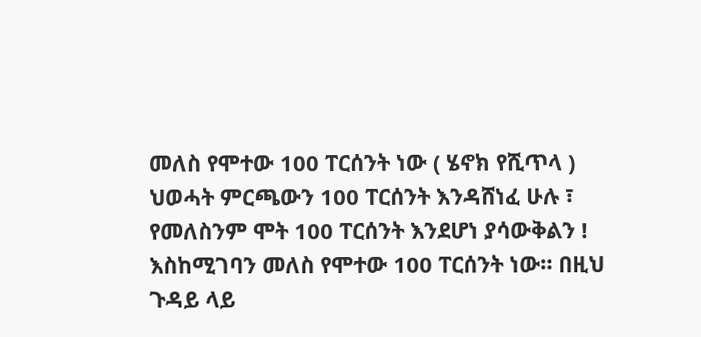መለስ የሞተው 100 ፐርሰንት ነው ( ሄኖክ የሺጥላ ) ህወሓት ምርጫውን 100 ፐርሰንት እንዳሸነፈ ሁሉ ፣ የመለስንም ሞት 100 ፐርሰንት እንደሆነ ያሳውቅልን ! እስከሚገባን መለስ የሞተው 100 ፐርሰንት ነው። በዚህ ጉዳይ ላይ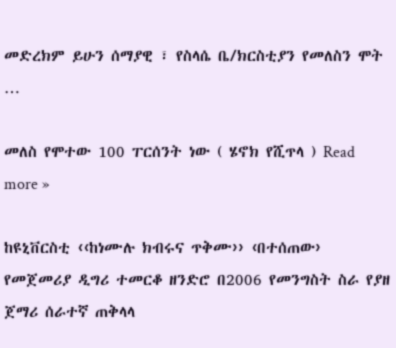መድረክም ይሁን ሰማያዊ ፣ የስላሴ ቤ/ክርስቲያን የመለስን ሞት …

መለስ የሞተው 100 ፐርሰንት ነው ( ሄኖክ የሺጥላ ) Read more »

ከዩኒቨርስቲ ‹‹ከነሙሉ ክብሩና ጥቅሙ›› ‹በተሰጠው› የመጀመሪያ ዲግሪ ተመርቆ ዘንድሮ በ2006 የመንግስት ስራ የያዘ ጀማሪ ሰራተኛ ጠቅላላ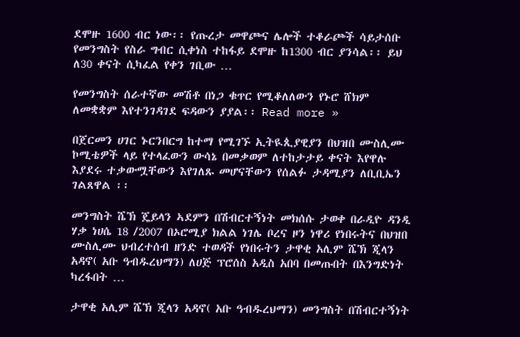ደሞዙ 1600 ብር ነው፡፡ የጡረታ መዋጮና ሌሎች ተቆራጮች ሳይታሰቡ የመንግስት የስራ ግብር ሲቀነስ ተከፋይ ደሞዙ ከ1300 ብር ያንሳል፡፡ ይህ ለ30 ቀናት ሲካፈል የቀን ገቢው …

የመንግስት ሰራተኛው መሽቶ በነጋ ቁጥር የሚቆለለውን የኑሮ ሸክም ለመቋቋም እየተንገዳገደ ፍዳውን ያያል፡፡ Read more »

በጀርመን ሀገር ኑርንበርግ ከተማ የሚገኙ ኢትዪጲያዊያን በህዝበ ሙስሊሙ ኮሚቴዎች ላይ የተላፈውን ውሳኔ በመቃወም ለተከታታይ ቀናት እየዋሉ እያደሩ ተቃውሟቸውን እየገለጹ መሆናቸውን የሰልፉ ታዳሚያን ለቢቢኤን ገልጸዋል ፡፡

መንግስት ሼኽ ጄይላን ኣደምን በሽብርተኝነት መክሰሱ ታወቀ በራዲዮ ዳንዲ ሃቃ ነሀሴ 18 /2007 በኦሮሚያ ክልል ነገሌ ቦረና ዞን ነዋሪ የነበሩትና በህዝበ ሙስሊሙ ህብረተሰብ ዘንድ ተወዳች የነበሩትን ታዋቂ አሊም ሼኽ ጂላን አዳኖ( አቡ ዓብዱረህማን) ለሀጅ ፕሮሰስ አዲስ አበባ በመጡበት በእንግድነት ካረፋበት …

ታዋቂ አሊም ሼኽ ጂላን አዳኖ( አቡ ዓብዱረህማን) መንግስት በሽብርተኝነት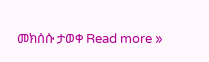መክሰሱ ታወቀ Read more »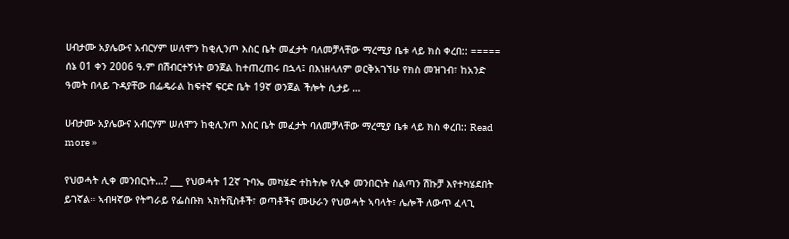ሀብታሙ አያሌውና አብርሃም ሠለሞን ከቂሊንጦ እስር ቤት መፈታት ባለመቻላቸው ማረሚያ ቤቱ ላይ ክስ ቀረበ:: ===== ሰኔ 01 ቀን 2006 ዓ.ም በሽብርተኝነት ወንጀል ከተጠረጠሩ በኋላ፤ በእነዘላለም ወርቅአገኘሁ የክስ መዝገብ፣ ከአንድ ዓመት በላይ ጉዳያቸው በፌዴራል ከፍተኛ ፍርድ ቤት 19ኛ ወንጀል ችሎት ሲታይ …

ሀብታሙ አያሌውና አብርሃም ሠለሞን ከቂሊንጦ እስር ቤት መፈታት ባለመቻላቸው ማረሚያ ቤቱ ላይ ክስ ቀረበ:: Read more »

የህወሓት ሊቀ መንበርነት…? ___ የህወሓት 12ኛ ጉባኤ መካሄድ ተከትሎ የሊቀ መንበርነት ስልጣን ሽኩቻ እየተካሄደበት ይገኛል። ኣብዛኛው የትግራይ የፌስቡክ ኣክትቪስቶች፣ ወጣቶችና ሙሁራን የህወሓት ኣባላት፣ ሌሎች ለውጥ ፈላጊ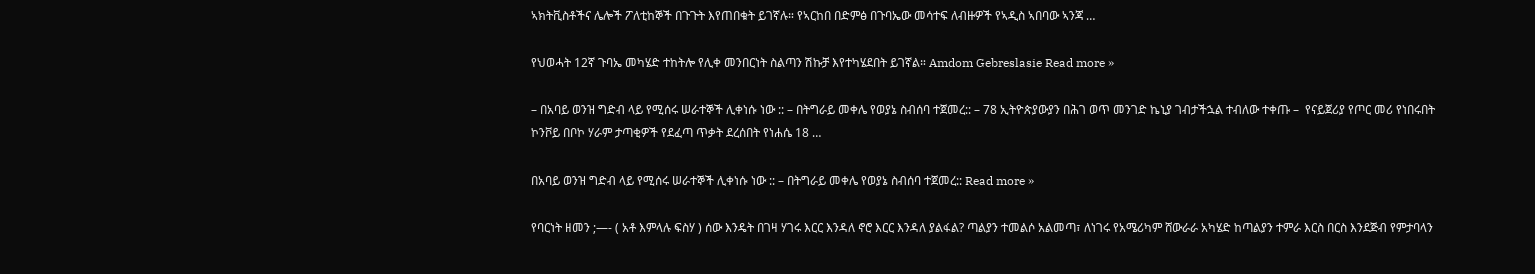ኣክትቪስቶችና ሌሎች ፖለቲከኞች በጉጉት እየጠበቁት ይገኛሉ። የኣርከበ በድምፅ በጉባኤው መሳተፍ ለብዙዎች የኣዲስ ኣበባው ኣንጃ …

የህወሓት 12ኛ ጉባኤ መካሄድ ተከትሎ የሊቀ መንበርነት ስልጣን ሽኩቻ እየተካሄደበት ይገኛል። Amdom Gebreslasie Read more »

– በአባይ ወንዝ ግድብ ላይ የሚሰሩ ሠራተኞች ሊቀነሱ ነው :: – በትግራይ መቀሌ የወያኔ ስብሰባ ተጀመረ:: – 78 ኢትዮጵያውያን በሕገ ወጥ መንገድ ኬኒያ ገብታችኋል ተብለው ተቀጡ –  የናይጀሪያ የጦር መሪ የነበሩበት ኮንቮይ በቦኮ ሃራም ታጣቂዎች የደፈጣ ጥቃት ደረሰበት የነሐሴ 18 …

በአባይ ወንዝ ግድብ ላይ የሚሰሩ ሠራተኞች ሊቀነሱ ነው :: – በትግራይ መቀሌ የወያኔ ስብሰባ ተጀመረ:: Read more »

የባርነት ዘመን ;—- ( አቶ እምላሉ ፍስሃ ) ሰው እንዴት በገዛ ሃገሩ እርር እንዳለ ኖሮ እርር እንዳለ ያልፋል? ጣልያን ተመልሶ አልመጣ፣ ለነገሩ የአሜሪካም ሸውራራ አካሄድ ከጣልያን ተምራ እርስ በርስ እንደጅብ የምታባላን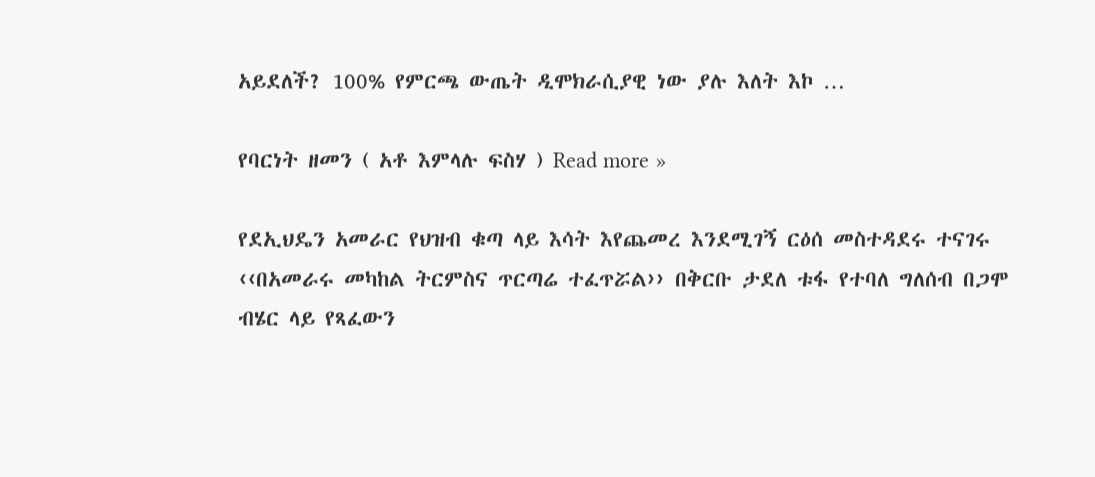አይደለች? 100% የምርጫ ውጤት ዲሞክራሲያዊ ነው ያሉ እለት እኮ …

የባርነት ዘመን ( አቶ እምላሉ ፍስሃ ) Read more »

የደኢህዴን አመራር የህዝብ ቁጣ ላይ እሳት እየጨመረ እንደሚገኝ ርዕሰ መስተዳደሩ ተናገሩ ‹‹በአመራሩ መካከል ትርምስና ጥርጣሬ ተፈጥሯል›› በቅርቡ ታደለ ቱፋ የተባለ ግለሰብ በጋሞ ብሄር ላይ የጻፈውን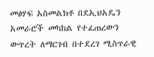መፅሃፍ አስመልክቶ በደኢህአዴን አመራሮች መካከል የተፈጠረውን ውጥረት ለማርገብ በተደረገ ሚስጥራዊ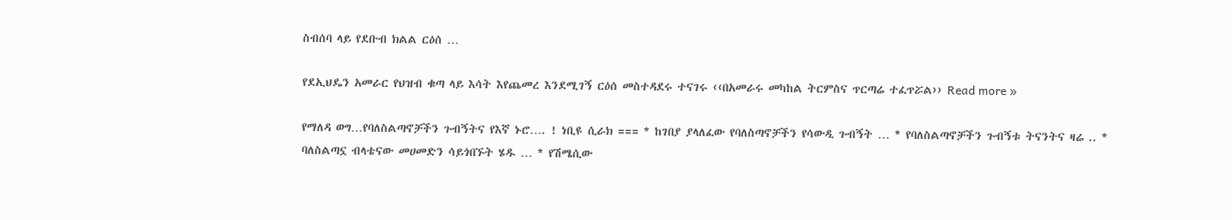ስብሰባ ላይ የደቡብ ክልል ርዕሰ …

የደኢህዴን አመራር የህዝብ ቁጣ ላይ እሳት እየጨመረ እንደሚገኝ ርዕሰ መስተዳደሩ ተናገሩ ‹‹በአመራሩ መካከል ትርምስና ጥርጣሬ ተፈጥሯል›› Read more »

የማለዳ ወግ…የባለስልጣኖቻችን ጉብኝትና የእኛ ኑሮ…. ! ነቢዩ ሲራክ === * ከገበያ ያላለፈው የባለስጣኖቻችን የሳውዲ ጉብኝት … * የባለስልጣኖቻችን ጉብኝቱ ትናንትና ዛሬ .. * ባለስልጣኗ ብላቴናው መሀመድን ሳይጎበኙት ሄዱ … * የሽሜሲው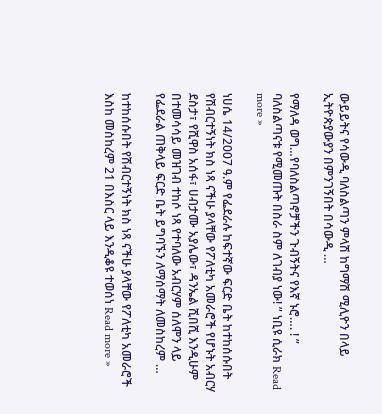ውይይትና የሳውዲ ባለስልጣን ምላሽ ከግማሽ ሚሊዮን በላይ ኢትዮጵያውያን በምንገኝበት በሳውዲ …

የማለዳ ወግ…የባለስልጣኖቻችን ጉብኝትና የእኛ ኑሮ…. ! ” ባለስልጣናቱ የሚመጡት በስራ ስም ለገብያ ነው! ” ነቢዩ ሲራክ Read more »

ነሀሴ 14/2007 ዓ.ም የፌደራሉ ከፍተኛው ፍርድ ቤት ከተከሰሱበት የሽብርተኝነት ክስ ነጻ ናችሁ ያላቸው የፖለቲካ አመራሮች የሆኑት አብርሃ ደስታ፣ የሺዋስ አሰፋ፣ ሀብታሙ አያሌው፣ ዳንኤል ሺበሺ እንዲሁም በተመሳሳይ መዝገብ ተከሶ ነጻ የተባለው አብርሃም ሰለሞን ላይ የፌደራል ጠቅላይ ፍርድ ቤት ይግባኙን ለማሰማት ለመስከረም …

ከተከሰሱበት የሽብርተኝነት ክስ ነጻ ናችሁ ያላቸው የፖለቲካ አመራሮች እስከ መስከረም 21 በእስር ላይ እንዲቆዩ ተወሰነ Read more »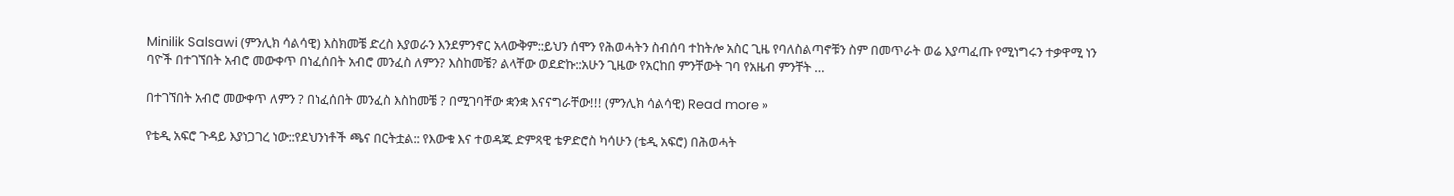Minilik Salsawi (ምንሊክ ሳልሳዊ) እስክመቼ ድረስ እያወራን እንደምንኖር አላውቅም::ይህን ሰሞን የሕወሓትን ስብሰባ ተከትሎ አስር ጊዜ የባለስልጣኖቹን ስም በመጥራት ወሬ እያጣፈጡ የሚነግሩን ተቃዋሚ ነን ባዮች በተገኘበት አብሮ መውቀጥ በነፈሰበት አብሮ መንፈስ ለምን? እስከመቼ? ልላቸው ወደድኩ::አሁን ጊዜው የአርከበ ምንቸውት ገባ የአዜብ ምንቸት …

በተገኘበት አብሮ መውቀጥ ለምን ? በነፈሰበት መንፈስ እስከመቼ ? በሚገባቸው ቋንቋ እናናግራቸው!!! (ምንሊክ ሳልሳዊ) Read more »

የቴዲ አፍሮ ጉዳይ እያነጋገረ ነው::የደህንነቶች ጫና በርትቷል:: የእውቁ እና ተወዳጁ ድምጻዊ ቴዎድሮስ ካሳሁን (ቴዲ አፍሮ) በሕወሓት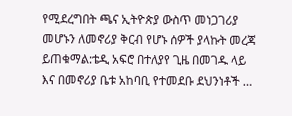የሚደረግበት ጫና ኢትዮጵያ ውስጥ መነጋገሪያ መሆኑን ለመኖሪያ ቅርብ የሆኑ ሰዎች ያላኩት መረጃ ይጠቁማል:ቴዲ አፍሮ በተለያየ ጊዜ በመገዱ ላይ እና በመኖሪያ ቤቱ አከባቢ የተመደቡ ደህንነቶች …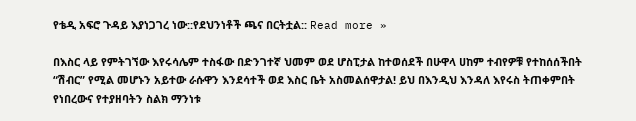የቴዲ አፍሮ ጉዳይ እያነጋገረ ነው::የደህንነቶች ጫና በርትቷል:: Read more »

በእስር ላይ የምትገኘው እየሩሳሌም ተስፋው በድንገተኛ ህመም ወደ ሆስፒታል ከተወሰደች በሁዋላ ሀከም ተብየዎቹ የተከሰሰችበት “ሽብር” የሚል መሆኑን አይተው ራሱዋን እንደሳተች ወደ እስር ቤት አስመልሰዋታል! ይህ በእንዲህ እንዳለ እየሩስ ትጠቀምበት የነበረውና የተያዘባትን ስልክ ማንነቱ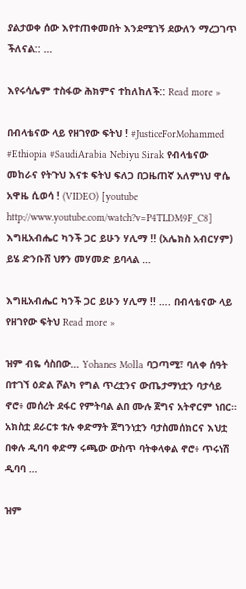ያልታወቀ ሰው እየተጠቀመበት እንደሚገኝ ደውለን ማረጋገጥ ችለናል:: …

እየሩሳሌም ተስፋው ሕክምና ተከለከለች:: Read more »

በብላቴናው ላይ የዘገየው ፍትህ ! #JusticeForMohammed #Ethiopia #SaudiArabia Nebiyu Sirak የብላቴናው መከራና የትጉህ እናቱ ፍትህ ፍለጋ በጋዜጠኛ አለምነህ ዋሴ አዋዜ ሲወሳ ! (VIDEO) [youtube http://www.youtube.com/watch?v=P4TLDM9F_C8]     እግዚአብሔር ካንች ጋር ይሁን ሃሊማ !! (አሌክስ አብርሃም) ይሄ ድንቡሸ ህፃን መሃመድ ይባላል …

እግዚአብሔር ካንች ጋር ይሁን ሃሊማ !! …. በብላቴናው ላይ የዘገየው ፍትህ Read more »

ዝም ብዬ ሳስበው… Yohanes Molla ባጋጣሚ፣ ባለቀ ሰዓት በተገኘ ዕድል ሾልካ የግል ጥረቷንና ውጤታማነቷን ባታሳይ ኖሮ፥ መሰረት ደፋር የምትባል ልበ ሙሉ ጀግና አትኖርም ነበር። አክስቷ ደራርቱ ቱሉ ቀድማት ጀግንነቷን ባታስመሰክርና እህቷ በቀሉ ዲባባ ቀድማ ሩጫው ውስጥ ባትቀላቀል ኖሮ፥ ጥሩነሽ ዲባባ …

ዝም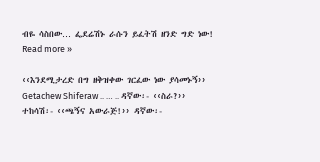ብዬ ሳስበው… ፌደሬሽኑ ራሱን ይፈትሽ ዘንድ ግድ ነው! Read more »

‹‹እንደሚታረድ በግ ዘቅዝቀው ገርፈው ነው ያሳመኑኝ››  Getachew Shiferaw .. … .. ዳኛው፡- ‹‹ስራ?›› ተከሳሽ፡- ‹‹ጫኝና አውራጅ!›› ዳኛው፡-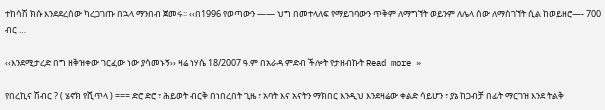ተከሳሽ ክሱ እንደደረሰው ካረጋገጡ በኋላ ማንበብ ጀመሩ፡፡ ‹‹በ1996 የወጣውን —— ህግ በመተላለፍ የማይገባውን ጥቅም ለማግኘት ወይንም ለሌላ ሰው ለማስገኘት ሲል ከወይዘሮ—- 700 ብር …

‹‹እንደሚታረድ በግ ዘቅዝቀው ገርፈው ነው ያሳመኑኝ›› ዛሬ ነሃሴ 18/2007 ዓ.ም በአራዳ ምድብ ችሎት የታዘብኩት Read more »

የበረኪና ሽብር ? ( ሄኖክ የሺጥላ ) === ድሮ ድሮ ፣ ሕይወት ብርቅ በነበረበት ጊዜ ፣ አባት እና አናትን ማክበር እንዲህ እንደዛሬው ቀልድ ሳይሆን ፣ ያኔ ከጋብቻ በፊት ማርገዝ እንደ ትልቅ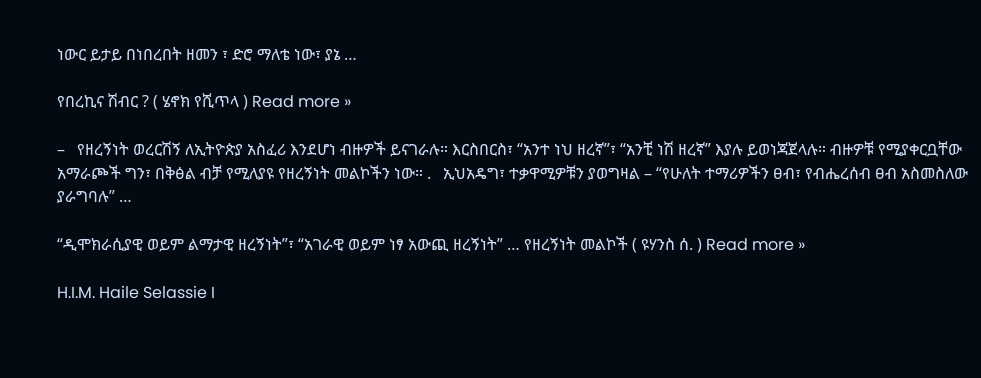ነውር ይታይ በነበረበት ዘመን ፣ ድሮ ማለቴ ነው፣ ያኔ …

የበረኪና ሽብር ? ( ሄኖክ የሺጥላ ) Read more »

–   የዘረኝነት ወረርሽኝ ለኢትዮጵያ አስፈሪ እንደሆነ ብዙዎች ይናገራሉ። እርስበርስ፣ “አንተ ነህ ዘረኛ”፣ “አንቺ ነሽ ዘረኛ” እያሉ ይወነጃጀላሉ። ብዙዎቹ የሚያቀርቧቸው አማራጮች ግን፣ በቅፅል ብቻ የሚለያዩ የዘረኝነት መልኮችን ነው። .   ኢህአዴግ፣ ተቃዋሚዎቹን ያወግዛል – “የሁለት ተማሪዎችን ፀብ፣ የብሔረሰብ ፀብ አስመስለው ያራግባሉ” …

“ዲሞክራሲያዊ ወይም ልማታዊ ዘረኝነት”፣ “አገራዊ ወይም ነፃ አውጪ ዘረኝነት” … የዘረኝነት መልኮች ( ዩሃንስ ሰ. ) Read more »

H.I.M. Haile Selassie I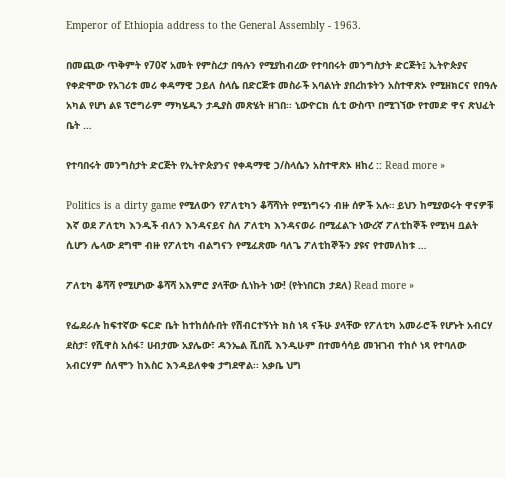Emperor of Ethiopia address to the General Assembly - 1963.

በመጪው ጥቅምት የ70ኛ አመት የምስረታ በዓሉን የሚያከብረው የተባበሩት መንግስታት ድርጅት፤ ኢትዮጵያና የቀድሞው የአገሪቱ መሪ ቀዳማዊ ኃይለ ስላሴ በድርጅቱ መስራች አባልነት ያበረከቱትን አስተዋጽኦ የሚዘክርና የበዓሉ አካል የሆነ ልዩ ፕሮግራም ማካሄዱን ታዲያስ መጽሄት ዘገበ፡፡ ኒውዮርክ ሲቲ ውስጥ በሚገኘው የተመድ ዋና ጽህፈት ቤት …

የተባበሩት መንግስታት ድርጅት የኢትዮጵያንና የቀዳማዊ ኃ/ስላሴን አስተዋጽኦ ዘከረ :: Read more »

Politics is a dirty game የሚለውን የፖለቲካን ቆሻሻነት የሚነግሩን ብዙ ሰዎች አሉ። ይህን ከሚያወሩት ዋናዎቹ እኛ ወደ ፖለቲካ እንዲች ብለን እንዳናይና ስለ ፖለቲካ እንዳናወራ በሚፈልጉ ነውረኛ ፖለቲከኞች የሚነዛ ቧልት ሲሆን ሌላው ደግሞ ብዙ የፖለቲካ ብልግናን የሚፈጽሙ ባለጌ ፖለቲከኞችን ያዩና የተመለከቱ …

ፖለቲካ ቆሻሻ የሚሆነው ቆሻሻ አእምሮ ያላቸው ሲነኩት ነው! (የትነበርክ ታደለ) Read more »

የፌደራሉ ከፍተኛው ፍርድ ቤት ከተከሰሱበት የሽብርተኝነት ክስ ነጻ ናችሁ ያላቸው የፖለቲካ አመራሮች የሆኑት አብርሃ ደስታ፣ የሺዋስ አሰፋ፣ ሀብታሙ አያሌው፣ ዳንኤል ሺበሺ እንዲሁም በተመሳሳይ መዝገብ ተከሶ ነጻ የተባለው አብርሃም ሰለሞን ከእስር እንዳይለቀቁ ታግደዋል፡፡ አቃቤ ህግ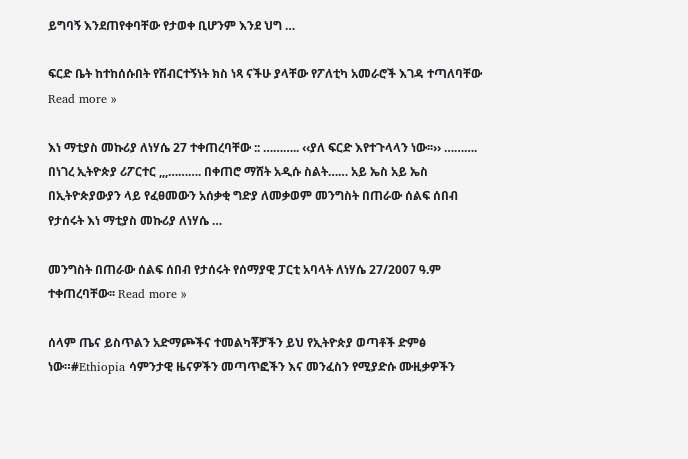ይግባኝ እንደጠየቀባቸው የታወቀ ቢሆንም እንደ ህግ …

ፍርድ ቤት ከተከሰሱበት የሽብርተኝነት ክስ ነጻ ናችሁ ያላቸው የፖለቲካ አመራሮች እገዳ ተጣለባቸው Read more »

እነ ማቲያስ መኩሪያ ለነሃሴ 27 ተቀጠረባቸው :: ……….. ‹‹ያለ ፍርድ እየተጉላላን ነው፡፡›› ………. በነገረ ኢትዮጵያ ሪፖርተር ,,,………. በቀጠሮ ማሸት አዲሱ ስልት…… አይ ኤስ አይ ኤስ በኢትዮጵያውያን ላይ የፈፀመውን አሰቃቂ ግድያ ለመቃወም መንግስት በጠራው ሰልፍ ሰበብ የታሰሩት እነ ማቲያስ መኩሪያ ለነሃሴ …

መንግስት በጠራው ሰልፍ ሰበብ የታሰሩት የሰማያዊ ፓርቲ አባላት ለነሃሴ 27/2007 ዓ.ም ተቀጠረባቸው፡፡ Read more »

ሰላም ጤና ይስጥልን አድማጮችና ተመልካቾቻችን ይህ የኢትዮጵያ ወጣቶች ድምፅ ነው።#Ethiopia ሳምንታዊ ዜናዎችን መጣጥፎችን እና መንፈስን የሚያድሱ ሙዚቃዎችን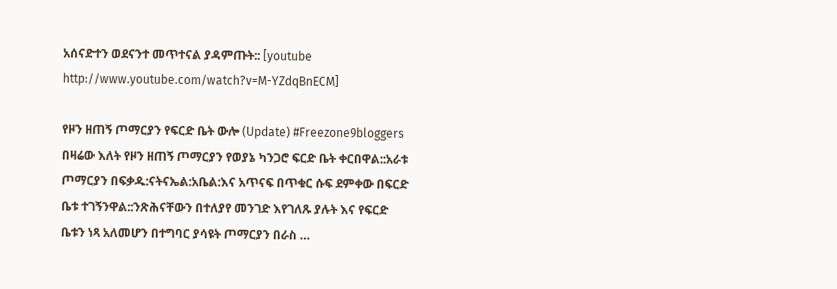አሰናድተን ወደናንተ መጥተናል ያዳምጡት:: [youtube http://www.youtube.com/watch?v=M-YZdqBnECM]

የዞን ዘጠኝ ጦማርያን የፍርድ ቤት ውሎ (Update) #Freezone9bloggers በዛሬው እለት የዞን ዘጠኝ ጦማርያን የወያኔ ካንጋሮ ፍርድ ቤት ቀርበዋል::አራቱ ጦማርያን በፍቃዱ:ናትናኤል:አቤል:እና አጥናፍ በጥቁር ሱፍ ደምቀው በፍርድ ቤቱ ተገኝንዋል::ንጽሕናቸውን በተለያየ መንገድ እየገለጹ ያሉት እና የፍርድ ቤቱን ነጻ አለመሆን በተግባር ያሳዩት ጦማርያን በራስ …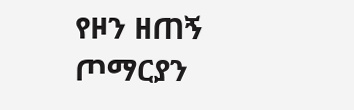የዞን ዘጠኝ ጦማርያን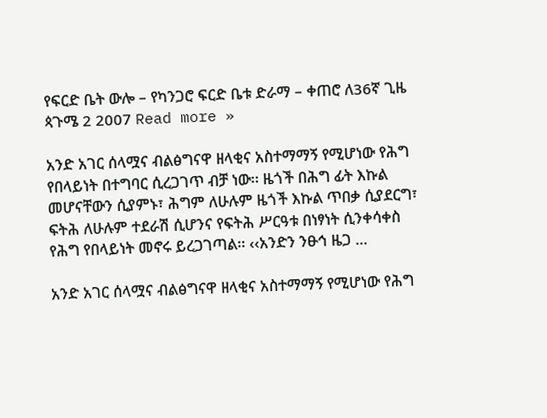የፍርድ ቤት ውሎ – የካንጋሮ ፍርድ ቤቱ ድራማ – ቀጠሮ ለ36ኛ ጊዜ ጳጉሜ 2 2007 Read more »

አንድ አገር ሰላሟና ብልፅግናዋ ዘላቂና አስተማማኝ የሚሆነው የሕግ የበላይነት በተግባር ሲረጋገጥ ብቻ ነው፡፡ ዜጎች በሕግ ፊት እኩል መሆናቸውን ሲያምኑ፣ ሕግም ለሁሉም ዜጎች እኩል ጥበቃ ሲያደርግ፣ ፍትሕ ለሁሉም ተደራሽ ሲሆንና የፍትሕ ሥርዓቱ በነፃነት ሲንቀሳቀስ የሕግ የበላይነት መኖሩ ይረጋገጣል፡፡ ‹‹አንድን ንፁኅ ዜጋ …

አንድ አገር ሰላሟና ብልፅግናዋ ዘላቂና አስተማማኝ የሚሆነው የሕግ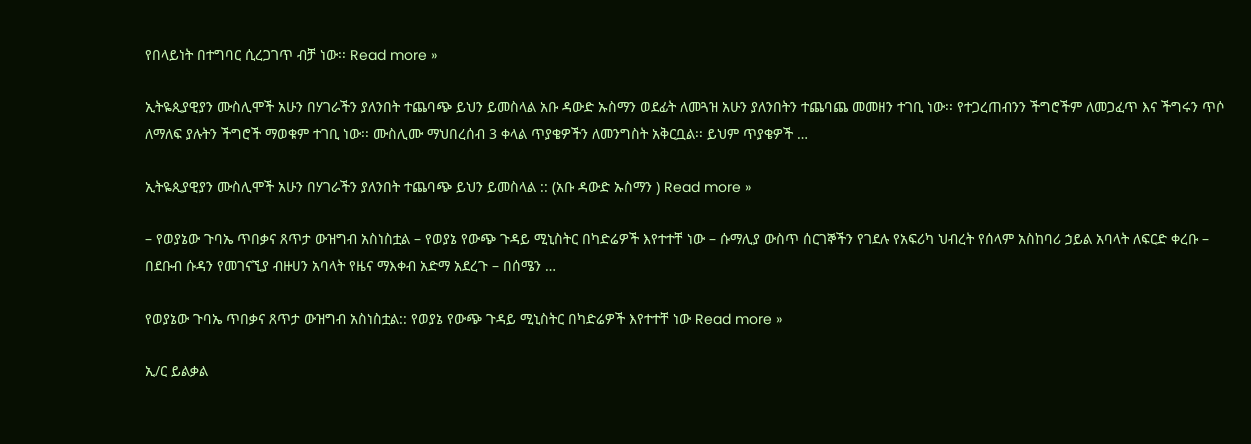የበላይነት በተግባር ሲረጋገጥ ብቻ ነው፡፡ Read more »

ኢትዬጲያዊያን ሙስሊሞች አሁን በሃገራችን ያለንበት ተጨባጭ ይህን ይመስላል አቡ ዳውድ ኡስማን ወደፊት ለመጓዝ አሁን ያለንበትን ተጨባጨ መመዘን ተገቢ ነው፡፡ የተጋረጠብንን ችግሮችም ለመጋፈጥ እና ችግሩን ጥሶ ለማለፍ ያሉትን ችግሮች ማወቁም ተገቢ ነው፡፡ ሙስሊሙ ማህበረሰብ 3 ቀላል ጥያቄዎችን ለመንግስት አቅርቧል፡፡ ይህም ጥያቄዎች …

ኢትዬጲያዊያን ሙስሊሞች አሁን በሃገራችን ያለንበት ተጨባጭ ይህን ይመስላል :: (አቡ ዳውድ ኡስማን ) Read more »

– የወያኔው ጉባኤ ጥበቃና ጸጥታ ውዝግብ አስነስቷል – የወያኔ የውጭ ጉዳይ ሚኒስትር በካድሬዎች እየተተቸ ነው – ሱማሊያ ውስጥ ሰርገኞችን የገደሉ የአፍሪካ ህብረት የሰላም አስከባሪ ኃይል አባላት ለፍርድ ቀረቡ – በደቡብ ሱዳን የመገናኚያ ብዙሀን አባላት የዜና ማእቀብ አድማ አደረጉ – በሰሜን …

የወያኔው ጉባኤ ጥበቃና ጸጥታ ውዝግብ አስነስቷል:: የወያኔ የውጭ ጉዳይ ሚኒስትር በካድሬዎች እየተተቸ ነው Read more »

ኢ/ር ይልቃል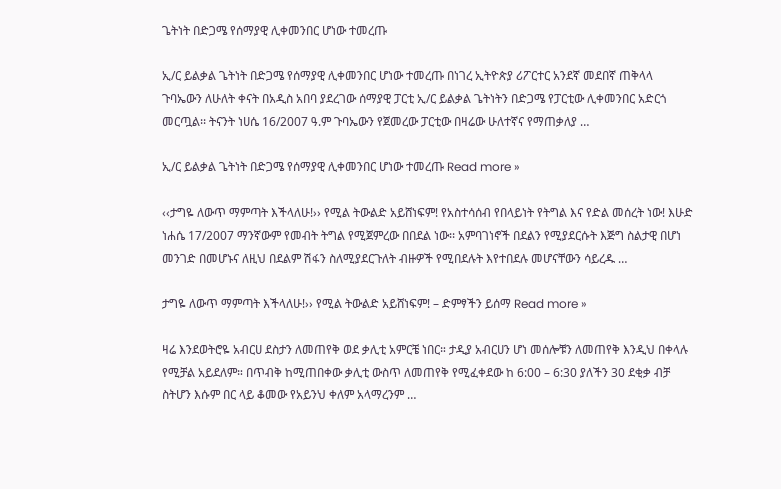ጌትነት በድጋሜ የሰማያዊ ሊቀመንበር ሆነው ተመረጡ

ኢ/ር ይልቃል ጌትነት በድጋሜ የሰማያዊ ሊቀመንበር ሆነው ተመረጡ በነገረ ኢትዮጵያ ሪፖርተር አንደኛ መደበኛ ጠቅላላ ጉባኤውን ለሁለት ቀናት በአዲስ አበባ ያደረገው ሰማያዊ ፓርቲ ኢ/ር ይልቃል ጌትነትን በድጋሜ የፓርቲው ሊቀመንበር አድርጎ መርጧል፡፡ ትናንት ነሀሴ 16/2007 ዓ.ም ጉባኤውን የጀመረው ፓርቲው በዛሬው ሁለተኛና የማጠቃለያ …

ኢ/ር ይልቃል ጌትነት በድጋሜ የሰማያዊ ሊቀመንበር ሆነው ተመረጡ Read more »

‹‹ታግዬ ለውጥ ማምጣት እችላለሁ!›› የሚል ትውልድ አይሸነፍም! የአስተሳሰብ የበላይነት የትግል እና የድል መሰረት ነው! እሁድ ነሐሴ 17/2007 ማንኛውም የመብት ትግል የሚጀምረው በበደል ነው፡፡ አምባገነኖች በደልን የሚያደርሱት እጅግ ስልታዊ በሆነ መንገድ በመሆኑና ለዚህ በደልም ሽፋን ስለሚያደርጉለት ብዙዎች የሚበደሉት እየተበደሉ መሆናቸውን ሳይረዱ …

ታግዬ ለውጥ ማምጣት እችላለሁ!›› የሚል ትውልድ አይሸነፍም! – ድምፃችን ይሰማ Read more »

ዛሬ እንደወትሮዬ አብርሀ ደስታን ለመጠየቅ ወደ ቃሊቲ አምርቼ ነበር። ታዲያ አብርሀን ሆነ መሰሎቹን ለመጠየቅ እንዲህ በቀላሉ የሚቻል አይደለም። በጥብቅ ከሚጠበቀው ቃሊቲ ውስጥ ለመጠየቅ የሚፈቀደው ከ 6:00 – 6:30 ያለችን 30 ደቂቃ ብቻ ስትሆን እሱም በር ላይ ቆመው የአይንህ ቀለም አላማረንም …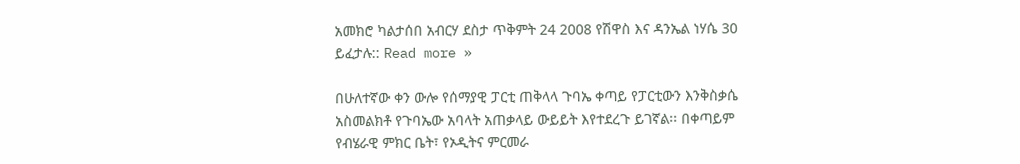አመክሮ ካልታሰበ አብርሃ ደስታ ጥቅምት 24 2008 የሽዋስ እና ዳንኤል ነሃሴ 30 ይፈታሉ:: Read more »

በሁለተኛው ቀን ውሎ የሰማያዊ ፓርቲ ጠቅላላ ጉባኤ ቀጣይ የፓርቲውን እንቅስቃሴ አስመልክቶ የጉባኤው አባላት አጠቃላይ ውይይት እየተደረጉ ይገኛል፡፡ በቀጣይም የብሄራዊ ምክር ቤት፣ የኦዲትና ምርመራ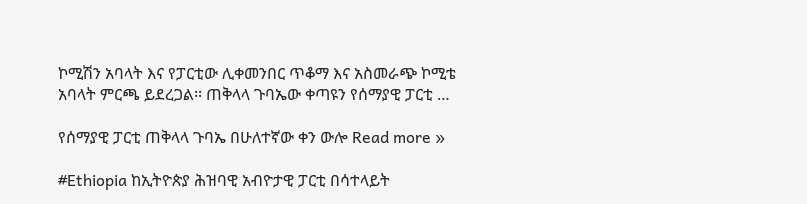ኮሚሽን አባላት እና የፓርቲው ሊቀመንበር ጥቆማ እና አስመራጭ ኮሚቴ አባላት ምርጫ ይደረጋል፡፡ ጠቅላላ ጉባኤው ቀጣዩን የሰማያዊ ፓርቲ …

የሰማያዊ ፓርቲ ጠቅላላ ጉባኤ በሁለተኛው ቀን ውሎ Read more »

#Ethiopia ከኢትዮጵያ ሕዝባዊ አብዮታዊ ፓርቲ በሳተላይት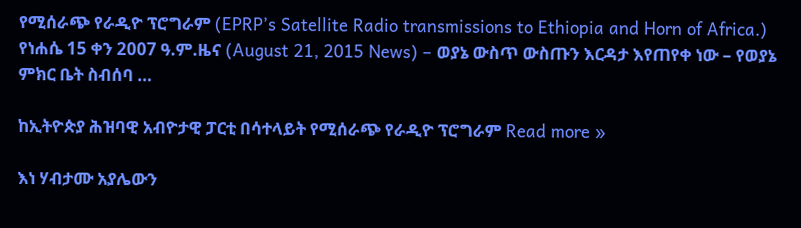የሚሰራጭ የራዲዮ ፕሮግራም (EPRP’s Satellite Radio transmissions to Ethiopia and Horn of Africa.) የነሐሴ 15 ቀን 2007 ዓ.ም.ዜና (August 21, 2015 News) – ወያኔ ውስጥ ውስጡን እርዳታ እየጠየቀ ነው – የወያኔ ምክር ቤት ስብሰባ …

ከኢትዮጵያ ሕዝባዊ አብዮታዊ ፓርቲ በሳተላይት የሚሰራጭ የራዲዮ ፕሮግራም Read more »

እነ ሃብታሙ አያሌውን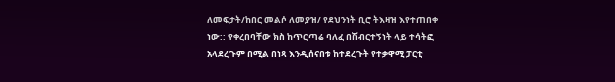ለመፍታት/ከበር መልሶ ለመያዝ/ የደህንነት ቢሮ ትእዛዝ እየተጠበቀ ነው:: የቀረበባቸው ክስ ከጥርጣሬ ባለፈ በሽብርተኝነት ላይ ተሳትፎ አላደረጉም በሚል በነጻ እንዲሰናበቱ ከተደረጉት የተቃዋሚ ፓርቲ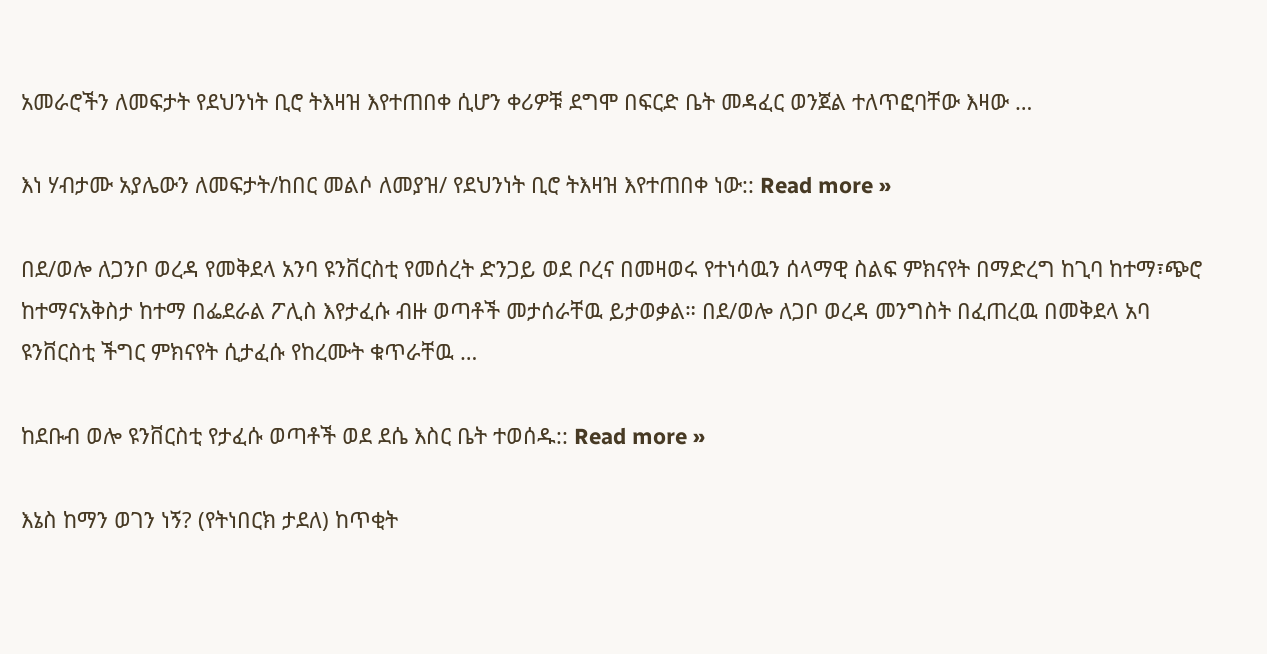አመራሮችን ለመፍታት የደህንነት ቢሮ ትእዛዝ እየተጠበቀ ሲሆን ቀሪዎቹ ደግሞ በፍርድ ቤት መዳፈር ወንጀል ተለጥፎባቸው እዛው …

እነ ሃብታሙ አያሌውን ለመፍታት/ከበር መልሶ ለመያዝ/ የደህንነት ቢሮ ትእዛዝ እየተጠበቀ ነው:: Read more »

በደ/ወሎ ለጋንቦ ወረዳ የመቅደላ አንባ ዩንቨርስቲ የመሰረት ድንጋይ ወደ ቦረና በመዛወሩ የተነሳዉን ሰላማዊ ስልፍ ምክናየት በማድረግ ከጊባ ከተማ፣ጭሮ ከተማናአቅስታ ከተማ በፌደራል ፖሊስ እየታፈሱ ብዙ ወጣቶች መታሰራቸዉ ይታወቃል። በደ/ወሎ ለጋቦ ወረዳ መንግስት በፈጠረዉ በመቅደላ አባ ዩንቨርስቲ ችግር ምክናየት ሲታፈሱ የከረሙት ቁጥራቸዉ …

ከደቡብ ወሎ ዩንቨርስቲ የታፈሱ ወጣቶች ወደ ደሴ እስር ቤት ተወሰዱ:: Read more »

እኔስ ከማን ወገን ነኝ? (የትነበርክ ታደለ) ከጥቂት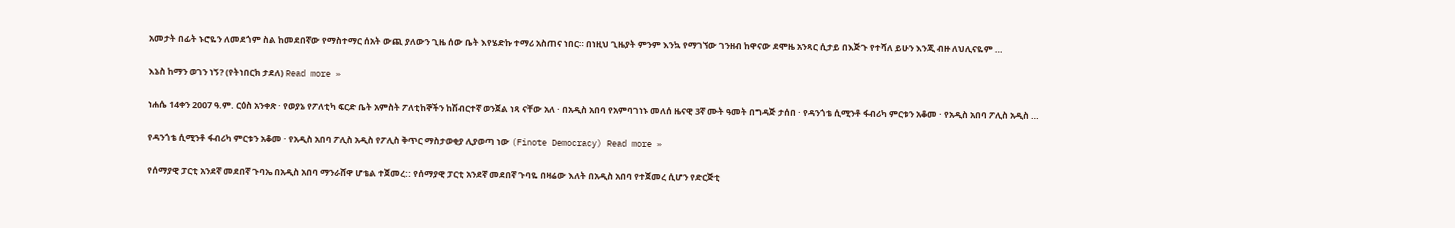አመታት በፊት ኑሮዬን ለመደጎም ስል ከመደበኛው የማስተማር ሰአት ውጪ ያለውን ጊዜ ሰው ቤት እየሄድኩ ተማሪ አስጠና ነበር። በነዚህ ጊዜያት ምንም እንኳ የማገኘው ገንዘብ ከዋናው ደሞዜ አንጻር ሲታይ በእጅጉ የተሻለ ይሁን እንጂ ብዙ ለህሊናዬም …

እኔስ ከማን ወገን ነኝ? (የትነበርክ ታደለ) Read more »

ነሐሴ 14ቀን 2007 ዓ.ም. ርዕስ አንቀጽ · የወያኔ የፖለቲካ ፍርድ ቤት አምስት ፖለቲከኞችን ከሽብርተኛ ወንጀል ነጻ ናቸው አለ · በአዲስ አበባ የአምባገነኑ መለሰ ዜናዊ 3ኛ ሙት ዓመት በግዳጅ ታሰበ · የዳንጎቴ ሲሚንቶ ፋብሪካ ምርቱን አቆመ · የአዲስ አበባ ፖሊስ አዲስ …

የዳንጎቴ ሲሚንቶ ፋብሪካ ምርቱን አቆመ · የአዲስ አበባ ፖሊስ አዲስ የፖሊስ ቅጥር ማስታወቂያ ሊያወጣ ነው (Finote Democracy) Read more »

የሰማያዊ ፓርቲ አንደኛ መደበኛ ጉባኤ በአዲስ አበባ ማንራሸዋ ሆቴል ተጀመረ:: የሰማያዊ ፓርቲ አንደኛ መደበኛ ጉባዬ በዛሬው እለት በአዲስ አበባ የተጀመረ ሲሆን የድርጅቲ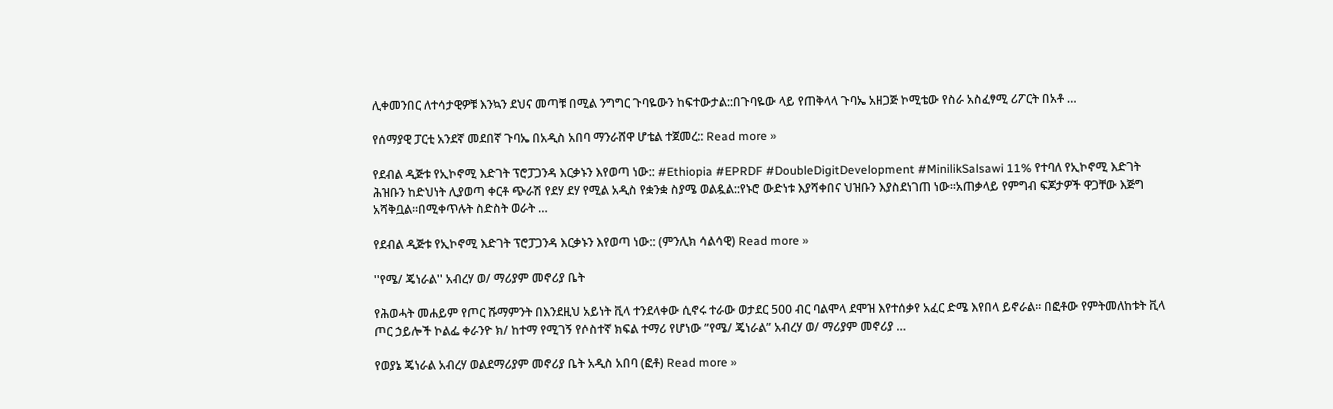ሊቀመንበር ለተሳታዊዎቹ እንኳን ደህና መጣቹ በሚል ንግግር ጉባዬውን ከፍተውታል::በጉባዬው ላይ የጠቅላላ ጉባኤ አዘጋጅ ኮሚቴው የስራ አስፈፃሚ ሪፖርት በአቶ …

የሰማያዊ ፓርቲ አንደኛ መደበኛ ጉባኤ በአዲስ አበባ ማንራሸዋ ሆቴል ተጀመረ:: Read more »

የደብል ዲጅቱ የኢኮኖሚ እድገት ፕሮፓጋንዳ እርቃኑን እየወጣ ነው:: #Ethiopia #EPRDF #DoubleDigitDevelopment #MinilikSalsawi 11% የተባለ የኢኮኖሚ እድገት ሕዝቡን ከድህነት ሊያወጣ ቀርቶ ጭራሽ የደሃ ደሃ የሚል አዲስ የቋንቋ ስያሜ ወልዷል::የኑሮ ውድነቱ እያሻቀበና ህዝቡን እያስደነገጠ ነው፡፡አጠቃላይ የምግብ ፍጆታዎች ዋጋቸው እጅግ አሻቅቧል፡፡በሚቀጥሉት ስድስት ወራት …

የደብል ዲጅቱ የኢኮኖሚ እድገት ፕሮፓጋንዳ እርቃኑን እየወጣ ነው:: (ምንሊክ ሳልሳዊ) Read more »

''የሜ/ ጄነራል'' አብረሃ ወ/ ማሪያም መኖሪያ ቤት

የሕወሓት መሐይም የጦር ሹማምንት በእንደዚህ አይነት ቪላ ተንደላቀው ሲኖሩ ተራው ወታደር 500 ብር ባልሞላ ደሞዝ እየተሰቃየ አፈር ድሜ እየበላ ይኖራል። በፎቶው የምትመለከቱት ቪላ ጦር ኃይሎች ኮልፌ ቀራንዮ ክ/ ከተማ የሚገኝ የሶስተኛ ክፍል ተማሪ የሆነው ”የሜ/ ጄነራል” አብረሃ ወ/ ማሪያም መኖሪያ …

የወያኔ ጄነራል አብረሃ ወልደማሪያም መኖሪያ ቤት አዲስ አበባ (ፎቶ) Read more »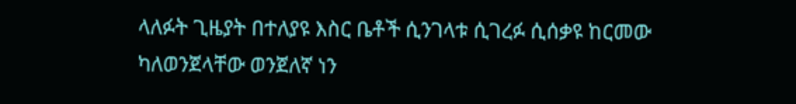ላለፉት ጊዜያት በተለያዩ እስር ቤቶች ሲንገላቱ ሲገረፉ ሲሰቃዩ ከርመው ካለወንጀላቸው ወንጀለኛ ነን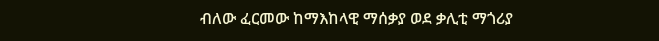ብለው ፈርመው ከማእከላዊ ማሰቃያ ወደ ቃሊቲ ማጎሪያ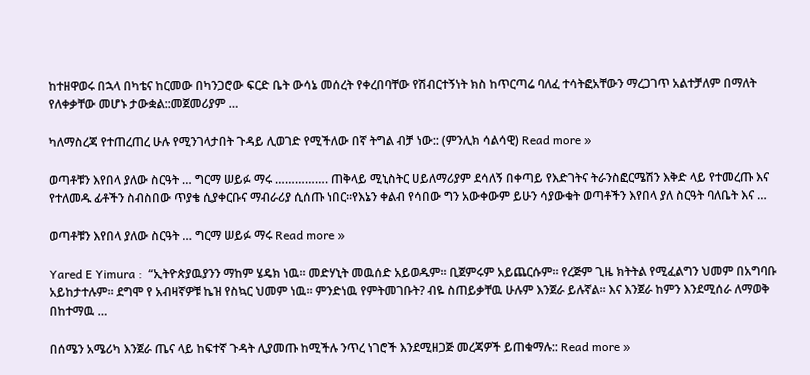ከተዘዋወሩ በኋላ በካቴና ከርመው በካንጋሮው ፍርድ ቤት ውሳኔ መሰረት የቀረበባቸው የሽብርተኝነት ክስ ከጥርጣሬ ባለፈ ተሳትፎአቸውን ማረጋገጥ አልተቻለም በማለት የለቀቃቸው መሆኑ ታውቋል::መጀመሪያም …

ካለማስረጃ የተጠረጠረ ሁሉ የሚንገላታበት ጉዳይ ሊወገድ የሚችለው በኛ ትግል ብቻ ነው:: (ምንሊክ ሳልሳዊ) Read more »

ወጣቶቹን እየበላ ያለው ስርዓት … ግርማ ሠይፉ ማሩ ……………. ጠቅላይ ሚኒስትር ሀይለማሪያም ደሳለኝ በቀጣይ የእድገትና ትራንስፎርሜሽን እቅድ ላይ የተመረጡ እና የተለመዱ ፊቶችን ስብስበው ጥያቄ ሲያቀርቡና ማብራሪያ ሲሰጡ ነበር፡፡የእኔን ቀልብ የሳበው ግን አውቀውም ይሁን ሳያውቁት ወጣቶችን እየበላ ያለ ስርዓት ባለቤት እና …

ወጣቶቹን እየበላ ያለው ስርዓት … ግርማ ሠይፉ ማሩ Read more »

Yared E Yimura :  “ኢትዮጵያዉያንን ማከም ሄዴክ ነዉ። መድሃኒት መዉሰድ አይወዱም። ቢጀምሩም አይጨርሱም። የረጅም ጊዜ ክትትል የሚፈልግን ህመም በአግባቡ አይከታተሉም። ደግሞ የ አብዛኛዎቹ ኬዝ የስኳር ህመም ነዉ። ምንድነዉ የምትመገቡት? ብዬ ስጠይቃቸዉ ሁሉም እንጀራ ይሉኛል። እና እንጀራ ከምን እንደሚሰራ ለማወቅ በከተማዉ …

በሰሜን አሜሪካ እንጀራ ጤና ላይ ከፍተኛ ጉዳት ሊያመጡ ከሚችሉ ንጥረ ነገሮች እንደሚዘጋጅ መረጃዎች ይጠቁማሉ:: Read more »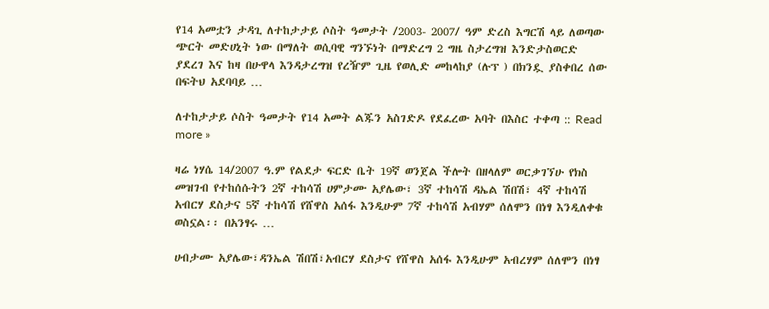የ14 አመቷን ታዳጊ ለተከታታይ ሶስት ዓመታት /2003- 2007/ ዓም ድረስ እግርሽ ላይ ለወጣው ጭርት መድሀኒት ነው በማለት ወሲባዊ ግንኙነት በማድረግ 2 ግዜ ስታረግዝ እንድታስወርድ ያደረገ እና ከዛ በሁዋላ እንዳታረግዝ የረዥም ጊዜ የወሊድ መከላከያ (ሉፕ ) በክንዷ ያስቀበረ ሰው በፍትህ አደባባይ …

ለተከታታይ ሶስት ዓመታት የ14 አመት ልጁን አስገድዶ የደፈረው አባት በእስር ተቀጣ :: Read more »

ዛሬ ነሃሴ 14/2007 ዓ.ም የልደታ ፍርድ ቤት 19ኛ ወንጀል ችሎት በዘላለም ወርቃገኘሁ የክስ መዝገብ የተከሰሱትን 2ኛ ተከሳሽ ሀምታሙ አያሌው፣ 3ኛ ተከሳሽ ዳኤል ሽበሽ፣ 4ኛ ተከሳሽ አብርሃ ደስታና 5ኛ ተከሳሽ የሸዋስ አሰፋ እንዲሁም 7ኛ ተከሳሽ አብሃም ሰለሞን በነፃ እንዲለቀቁ ወስኗል፡፡ በአንፃሩ …

ሀብታሙ አያሌው፣ዳንኤል ሽበሽ፣አብርሃ ደስታና የሸዋስ አሰፋ እንዲሁም አብረሃም ሰለሞን በነፃ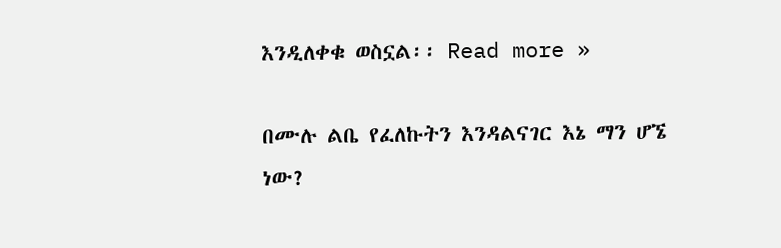እንዲለቀቁ ወስኗል፡፡ Read more »

በሙሉ ልቤ የፈለኩትን እንዳልናገር እኔ ማን ሆኜ ነው?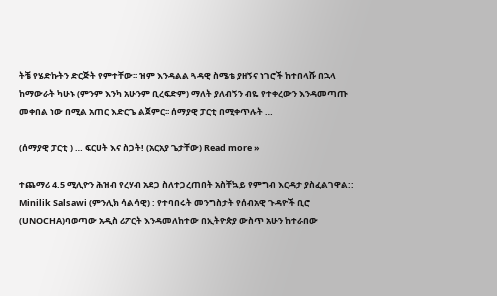ትቼ የሄድኩትን ድርጅት የምተቸው፡፡ ዝም እንዳልል ጓዳዊ ስሜቴ ያዘኝና ነገሮች ከተበላሹ በኋላ ከማውራት ካሁኑ (ምንም እንካ አሁንም ቢረፍድም) ማለት ያለብኝን ብዬ የተቀረውን እንዳመጣጡ መቀበል ነው በሚል አጠር እድርጌ ልጀምር፡፡ ሰማያዊ ፓርቲ በሚቀጥሉት …

(ሰማያዊ ፓርቲ ) … ፍርሀት እና ስጋት! (አርአያ ጌታቸው) Read more »

ተጨማሪ 4.5 ሚሊዮን ሕዝብ የረሃብ አደጋ ስለተጋረጠበት አስቸኳይ የምግብ እርዳታ ያስፈልገዋል:: Minilik Salsawi (ምንሊክ ሳልሳዊ) : የተባበሩት መንግስታት የሰብአዊ ጉዳዮች ቢሮ (UNOCHA)ባወጣው አዲስ ሪፖርት እንዳመለከተው በኢትዮጵያ ውስጥ አሁን ከተራበው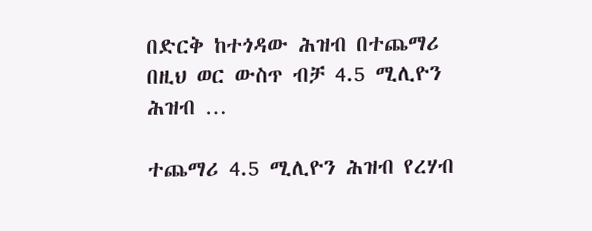በድርቅ ከተጎዳው ሕዝብ በተጨማሪ በዚህ ወር ውስጥ ብቻ 4.5 ሚሊዮን ሕዝብ …

ተጨማሪ 4.5 ሚሊዮን ሕዝብ የረሃብ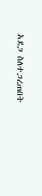አደጋ ስለተጋረጠበት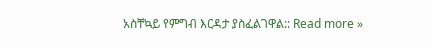አስቸኳይ የምግብ እርዳታ ያስፈልገዋል:: Read more »